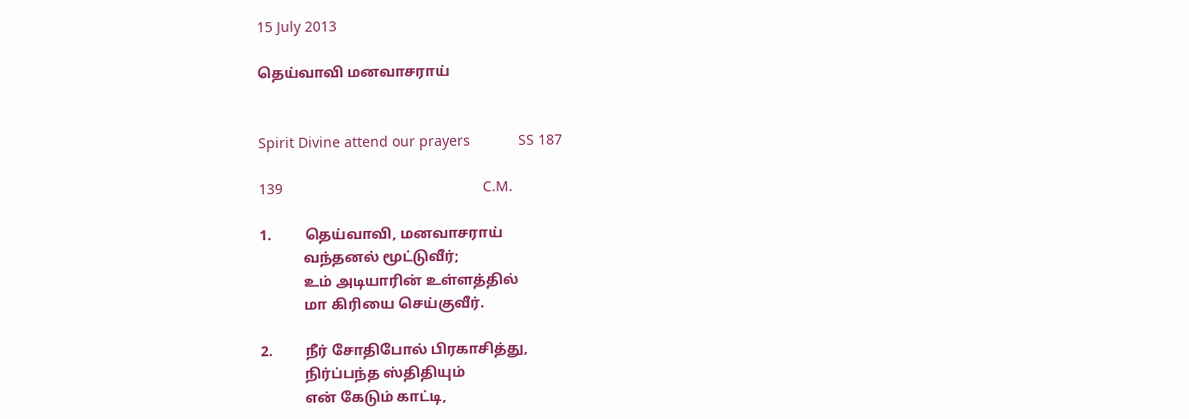15 July 2013

தெய்வாவி மனவாசராய்


Spirit Divine attend our prayers            SS 187

139                                                  C.M.

1.         தெய்வாவி, மனவாசராய்
            வந்தனல் மூட்டுவீர்;
            உம் அடியாரின் உள்ளத்தில்
            மா கிரியை செய்குவீர்.

2.         நீர் சோதிபோல் பிரகாசித்து,
            நிர்ப்பந்த ஸ்திதியும்
            என் கேடும் காட்டி,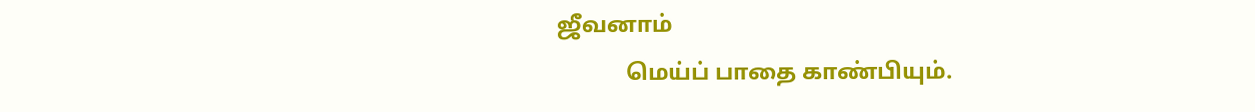ஜீவனாம்
            மெய்ப் பாதை காண்பியும்.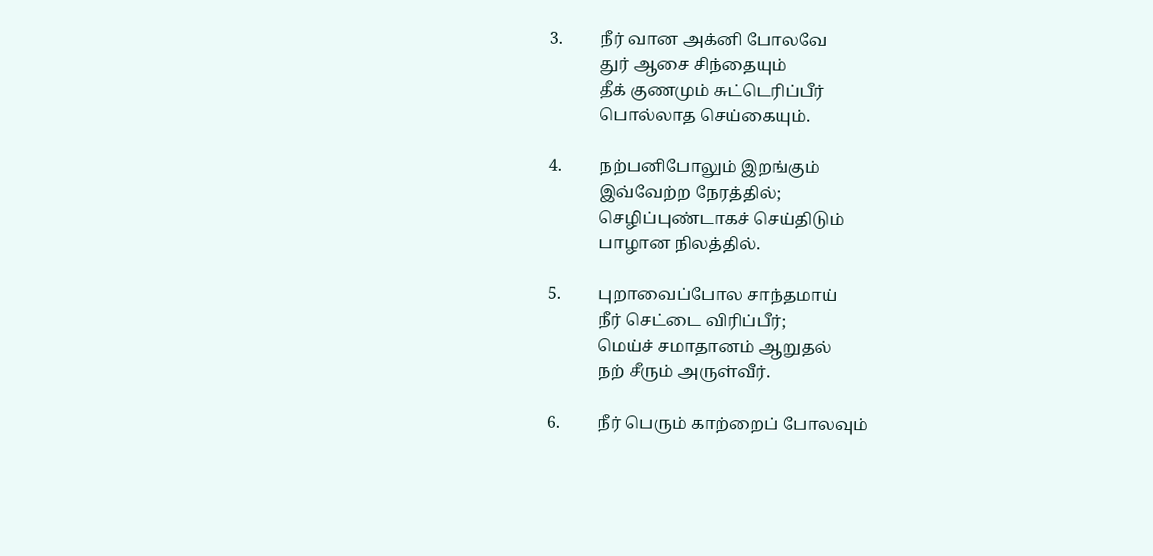3.         நீர் வான அக்னி போலவே
            துர் ஆசை சிந்தையும்
            தீக் குணமும் சுட்டெரிப்பீர்
            பொல்லாத செய்கையும்.

4.         நற்பனிபோலும் இறங்கும்
            இவ்வேற்ற நேரத்தில்;
            செழிப்புண்டாகச் செய்திடும்
            பாழான நிலத்தில்.

5.         புறாவைப்போல சாந்தமாய்
            நீர் செட்டை விரிப்பீர்;
            மெய்ச் சமாதானம் ஆறுதல்
            நற் சீரும் அருள்வீர்.

6.         நீர் பெரும் காற்றைப் போலவும்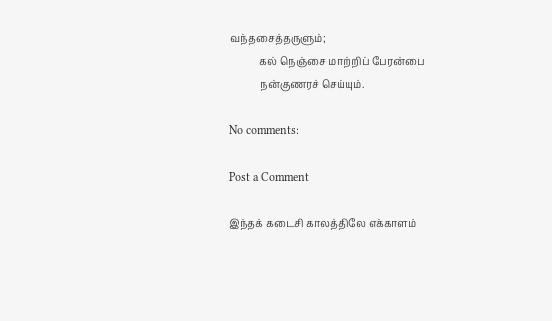வந்தசைத்தருளும்;
            கல் நெஞ்சை மாற்றிப் பேரன்பை
            நன்குணரச் செய்யும்.

No comments:

Post a Comment

இந்தக் கடைசி காலத்திலே எக்காளம்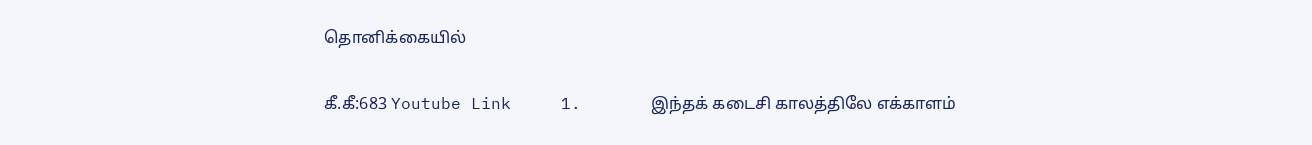தொனிக்கையில்

கீ.கீ:683 Youtube Link     1.       இந்தக் கடைசி காலத்திலே எக்காளம்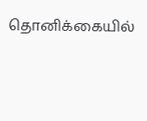தொனிக்கையில்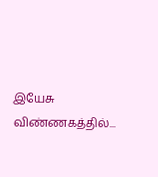இயேசு விண்ணகத்தில்...